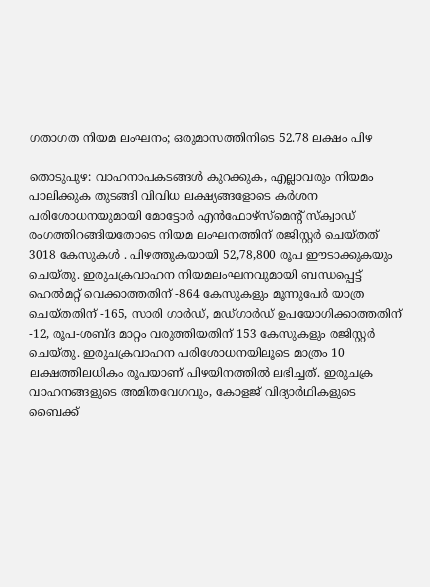ഗതാഗത നിയമ ലംഘനം; ഒരുമാസത്തിനിടെ 52.78 ലക്ഷം പിഴ

തൊടുപുഴ: വാഹനാപകടങ്ങള്‍ കുറക്കുക, എല്ലാവരും നിയമം പാലിക്കുക തുടങ്ങി വിവിധ ലക്ഷ്യങ്ങളോടെ കര്‍ശന പരിശോധനയുമായി മോട്ടോര്‍ എന്‍ഫോഴ്‌സ്‌മെന്റ് സ്‌ക്വാഡ് രംഗത്തിറങ്ങിയതോടെ നിയമ ലംഘനത്തിന് രജിസ്റ്റര്‍ ചെയ്തത് 3018 കേസുകള്‍ . പിഴത്തുകയായി 52,78,800 രൂപ ഈടാക്കുകയും ചെയ്തു. ഇരുചക്രവാഹന നിയമലംഘനവുമായി ബന്ധപ്പെട്ട് ഹെല്‍മറ്റ് വെക്കാത്തതിന് -864 കേസുകളും മൂന്നുപേര്‍ യാത്ര ചെയ്തതിന് -165, സാരി ഗാര്‍ഡ്, മഡ്ഗാര്‍ഡ് ഉപയോഗിക്കാത്തതിന് -12, രൂപ-ശബ്ദ മാറ്റം വരുത്തിയതിന് 153 കേസുകളും രജിസ്റ്റര്‍ ചെയ്തു. ഇരുചക്രവാഹന പരിശോധനയിലൂടെ മാത്രം 10 ലക്ഷത്തിലധികം രൂപയാണ് പിഴയിനത്തില്‍ ലഭിച്ചത്. ഇരുചക്ര വാഹനങ്ങളുടെ അമിതവേഗവും, കോളജ് വിദ്യാർഥികളുടെ ബൈക്ക്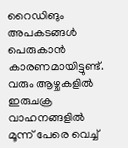റൈഡിങും അപകടങ്ങള്‍ പെരുകാന്‍ കാരണമായിട്ടുണ്ട്. വരും ആഴ്ചകളില്‍ ഇരുചക്ര വാഹനങ്ങളില്‍ മൂന്ന് പേരെ വെച്ച്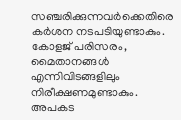സഞ്ചരിക്കുന്നവര്‍ക്കെതിരെ കര്‍ശന നടപടിയുണ്ടാകും. കോളജ് പരിസരം, മൈതാനങ്ങള്‍ എന്നിവിടങ്ങളിലും നിരീക്ഷണമുണ്ടാകും. അപകട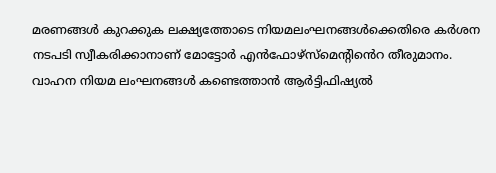മരണങ്ങള്‍ കുറക്കുക ലക്ഷ്യത്തോടെ നിയമലംഘനങ്ങള്‍ക്കെതിരെ കര്‍ശന നടപടി സ്വീകരിക്കാനാണ് മോട്ടോര്‍ എന്‍ഫോഴ്‌സ്‌മെന്‍റി‍ൻെറ തീരുമാനം. വാഹന നിയമ ലംഘനങ്ങള്‍ കണ്ടെത്താന്‍ ആര്‍ട്ടിഫിഷ്യല്‍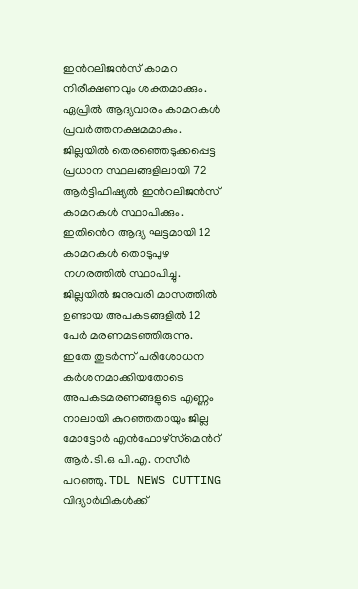ഇന്‍റലിജന്‍സ് കാമറ നിരീക്ഷണവും ശക്തമാക്കും. ഏപ്രില്‍ ആദ്യവാരം കാമറകള്‍ പ്രവര്‍ത്തനക്ഷമമാകും. ജില്ലയില്‍ തെരഞ്ഞെടുക്കപ്പെട്ട പ്രധാന സ്ഥലങ്ങളിലായി 72 ആര്‍ട്ടിഫിഷ്യല്‍ ഇന്‍റലിജന്‍സ് കാമറകള്‍ സ്ഥാപിക്കും. ഇതി‍ൻെറ ആദ്യ ഘട്ടമായി 12 കാമറകള്‍ തൊടുപുഴ നഗരത്തില്‍ സ്ഥാപിച്ചു. ജില്ലയില്‍ ജനുവരി മാസത്തില്‍ ഉണ്ടായ അപകടങ്ങളില്‍ 12 പേര്‍ മരണമടഞ്ഞിരുന്നു. ഇതേ തുടർന്ന് പരിശോധന കർശനമാക്കിയതോടെ അപകടമരണങ്ങളുടെ എണ്ണം നാലായി കുറഞ്ഞതായും ജില്ല മോട്ടോര്‍ എന്‍ഫോഴ്‌സ്‌മെന്‍റ് ആര്‍.ടി.ഒ പി.എ. നസീര്‍ പറഞ്ഞു. TDL NEWS CUTTING വിദ്യാർഥികൾക്ക്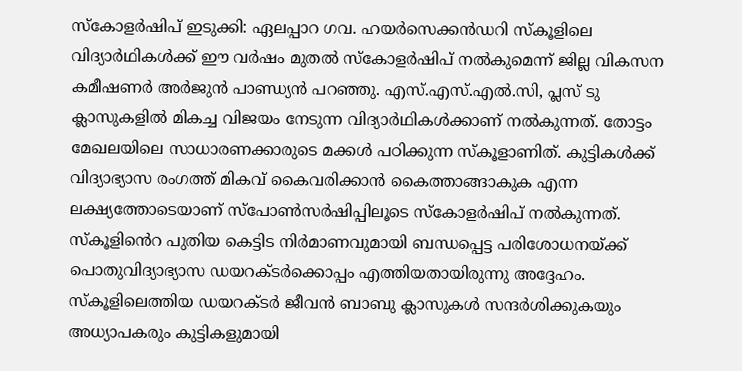സ്‌കോളർഷിപ് ഇടുക്കി: ഏലപ്പാറ ഗവ. ഹയർസെക്കൻഡറി സ്‌കൂളിലെ വിദ്യാർഥികൾക്ക് ഈ വർഷം മുതൽ സ്‌കോളർഷിപ് നൽകുമെന്ന് ജില്ല വികസന കമീഷണർ അർജുൻ പാണ്ഡ്യൻ പറഞ്ഞു. എസ്.എസ്.എൽ.സി, പ്ലസ് ടു ക്ലാസുകളിൽ മികച്ച വിജയം നേടുന്ന വിദ്യാർഥികൾക്കാണ് നൽകുന്നത്. തോട്ടം മേഖലയിലെ സാധാരണക്കാരുടെ മക്കൾ പഠിക്കുന്ന സ്‌കൂളാണിത്. കുട്ടികൾക്ക് വിദ്യാഭ്യാസ രംഗത്ത് മികവ് കൈവരിക്കാൻ കൈത്താങ്ങാകുക എന്ന ലക്ഷ്യത്തോടെയാണ് സ്പോൺസർഷിപ്പിലൂടെ സ്‌കോളർഷിപ് നൽകുന്നത്. സ്കൂളി‍ൻെറ പുതിയ കെട്ടിട നിർമാണവുമായി ബന്ധപ്പെട്ട പരിശോധനയ്ക്ക് പൊതുവിദ്യാഭ്യാസ ഡയറക്ടർക്കൊപ്പം എത്തിയതായിരുന്നു അദ്ദേഹം. സ്‌കൂളിലെത്തിയ ഡയറക്ടർ ജീവൻ ബാബു ക്ലാസുകൾ സന്ദർശിക്കുകയും അധ്യാപകരും കുട്ടികളുമായി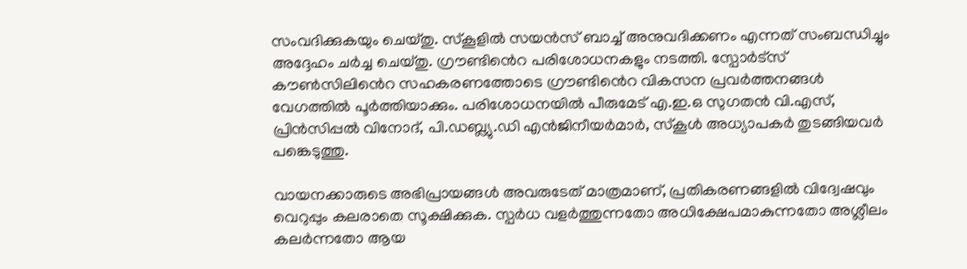സംവദിക്കുകയും ചെയ്തു. സ്കൂളിൽ സയൻസ് ബാച്ച് അനുവദിക്കണം എന്നത് സംബന്ധിച്ചും അദ്ദേഹം ചർച്ച ചെയ്തു. ഗ്രൗണ്ടി‍ൻെറ പരിശോധനകളും നടത്തി. സ്പോർട്സ് കൗൺസിലി‍ൻെറ സഹകരണത്തോടെ ഗ്രൗണ്ടി‍ൻെറ വികസന പ്രവർത്തനങ്ങൾ വേഗത്തിൽ പൂർത്തിയാക്കും. പരിശോധനയിൽ പീരുമേട് എ.ഇ.ഒ സുഗതൻ വി.എസ്, പ്രിൻസിപ്പൽ വിനോദ്, പി.ഡബ്ല്യു.ഡി എൻജിനീയർമാർ, സ്കൂൾ അധ്യാപകർ തുടങ്ങിയവർ പങ്കെടുത്തു.

വായനക്കാരുടെ അഭിപ്രായങ്ങള്‍ അവരുടേത് മാത്രമാണ്, പ്രതികരണങ്ങളിൽ വിദ്വേഷവും വെറുപ്പും കലരാതെ സൂക്ഷിക്കുക. സ്പർധ വളർത്തുന്നതോ അധിക്ഷേപമാകുന്നതോ അശ്ലീലം കലർന്നതോ ആയ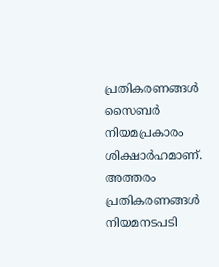പ്രതികരണങ്ങൾ സൈബർ നിയമപ്രകാരം ശിക്ഷാർഹമാണ്. അത്തരം പ്രതികരണങ്ങൾ നിയമനടപടി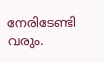നേരിടേണ്ടി വരും.